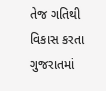તેજ ગતિથી વિકાસ કરતા ગુજરાતમાં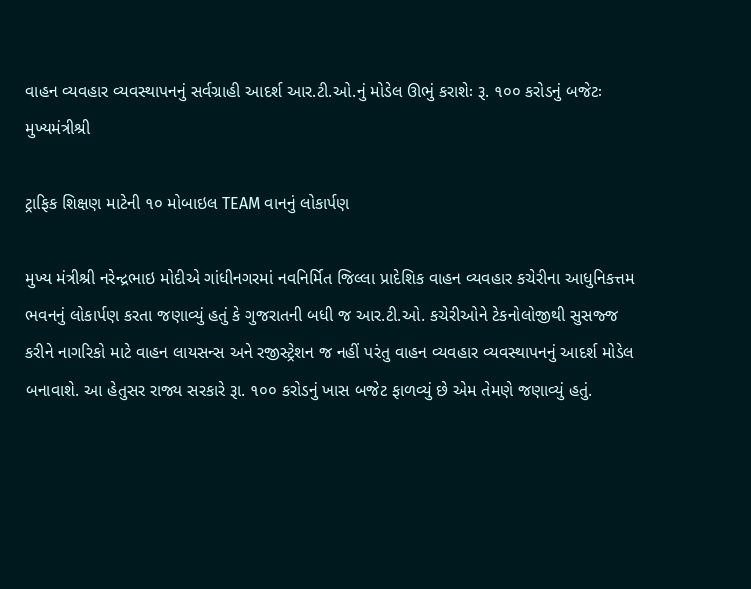વાહન વ્યવહાર વ્યવસ્થાપનનું સર્વગ્રાહી આદર્શ આર.ટી.ઓ.નું મોડેલ ઊભું કરાશેઃ રૂ. ૧૦૦ કરોડનું બજેટઃ મુખ્યમંત્રીશ્રી

ટ્રાફિક શિક્ષણ માટેની ૧૦ મોબાઇલ TEAM વાનનું લોકાર્પણ

મુખ્ય મંત્રીશ્રી નરેન્દ્રભાઇ મોદીએ ગાંધીનગરમાં નવનિર્મિત જિલ્લા પ્રાદેશિક વાહન વ્યવહાર કચેરીના આધુનિકત્તમ ભવનનું લોકાર્પણ કરતા જણાવ્યું હતું કે ગુજરાતની બધી જ આર.ટી.ઓ. કચેરીઓને ટેકનોલોજીથી સુસજ્જ કરીને નાગરિકો માટે વાહન લાયસન્સ અને રજીસ્ટ્રેશન જ નહીં પરંતુ વાહન વ્યવહાર વ્યવસ્થાપનનું આદર્શ મોડેલ બનાવાશે. આ હેતુસર રાજ્ય સરકારે રૂા. ૧૦૦ કરોડનું ખાસ બજેટ ફાળવ્યું છે એમ તેમણે જણાવ્યું હતું.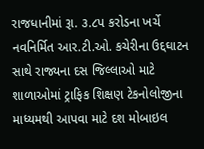રાજધાનીમાં રૂા. ૩.૮પ કરોડના ખર્ચે નવનિર્મિત આર.ટી.ઓ. કચેરીના ઉદ્દઘાટન સાથે રાજ્યના દસ જિલ્લાઓ માટે શાળાઓમાં ટ્રાફિક શિક્ષણ ટેકનોલોજીના માધ્યમથી આપવા માટે દશ મોબાઇલ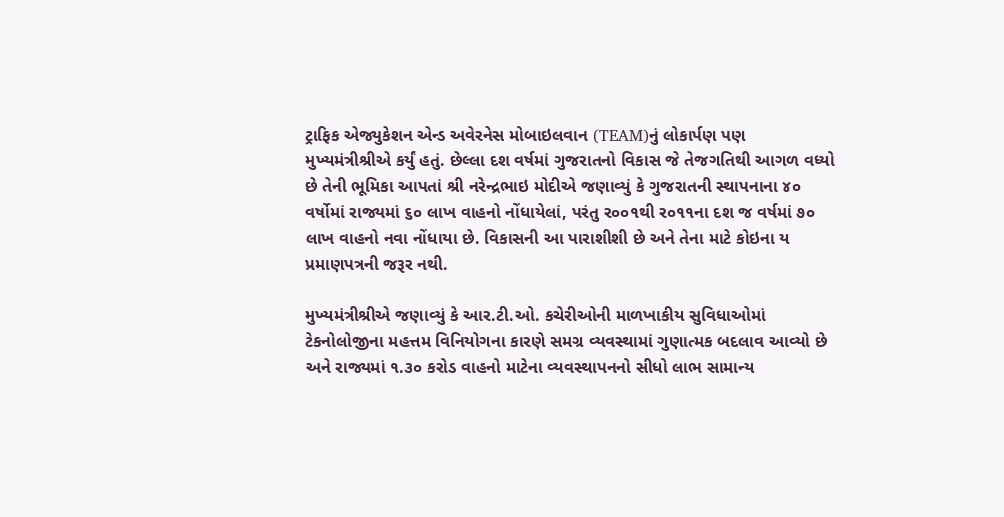ટ્રાફિક એજ્યુકેશન એન્ડ અવેરનેસ મોબાઇલવાન (TEAM)નું લોકાર્પણ પણ મુખ્યમંત્રીશ્રીએ કર્યું હતું. છેલ્લા દશ વર્ષમાં ગુજરાતનો વિકાસ જે તેજગતિથી આગળ વધ્યો છે તેની ભૂમિકા આપતાં શ્રી નરેન્દ્રભાઇ મોદીએ જણાવ્યું કે ગુજરાતની સ્થાપનાના ૪૦ વર્ષોમાં રાજ્યમાં ૬૦ લાખ વાહનો નોંધાયેલાં, પરંતુ ર૦૦૧થી ર૦૧૧ના દશ જ વર્ષમાં ૭૦ લાખ વાહનો નવા નોંધાયા છે. વિકાસની આ પારાશીશી છે અને તેના માટે કોઇના ય પ્રમાણપત્રની જરૂર નથી.

મુખ્યમંત્રીશ્રીએ જણાવ્યું કે આર.ટી.ઓ. કચેરીઓની માળખાકીય સુવિધાઓમાં ટેકનોલોજીના મહત્તમ વિનિયોગના કારણે સમગ્ર વ્યવસ્થામાં ગુણાત્મક બદલાવ આવ્યો છે અને રાજ્યમાં ૧.૩૦ કરોડ વાહનો માટેના વ્યવસ્થાપનનો સીધો લાભ સામાન્ય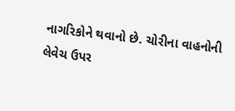નાગરિકોને થવાનો છે. ચોરીના વાહનોની લેવેચ ઉપર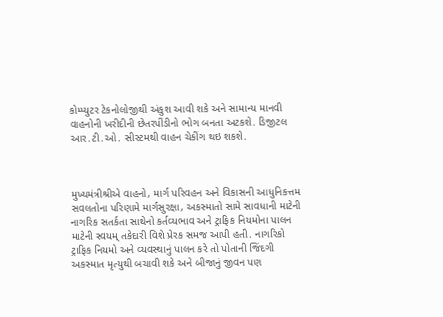કોમ્પ્યુટર ટેકનોલોજીથી અંકુશ આવી શકે અને સામાન્ય માનવી વાહનોની ખરીદીની છેતરપીંડીનો ભોગ બનતા અટકશે. ડિજીટલ આર.ટી.ઓ. સીસ્ટમથી વાહન ચેકીંગ થઇ શકશે.



મુખ્યમંત્રીશ્રીએ વાહનો, માર્ગ પરિવહન અને વિકાસની આધુનિકત્તમ સવલતોના પરિણામે માર્ગસુરક્ષા, અકસ્માતો સામે સાવધાની માટેની નાગરિક સતર્કતા સાથેનો કર્તવ્યભાવ અને ટ્રાફિક નિયમોના પાલન માટેની સ્વયમ્ તકેદારી વિશે પ્રેરક સમજ આપી હતી. નાગરિકો ટ્રાફિક નિયમો અને વ્યવસ્થાનું પાલન કરે તો પોતાની જિંદગી અકસ્માત મૃત્યુથી બચાવી શકે અને બીજાનું જીવન પણ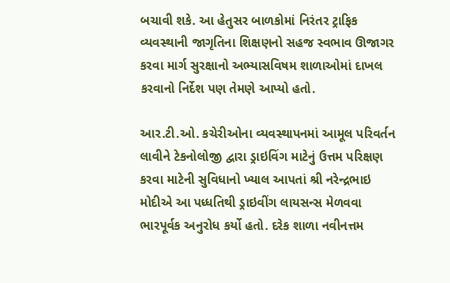બચાવી શકે. આ હેતુસર બાળકોમાં નિરંતર ટ્રાફિક વ્યવસ્થાની જાગૃતિના શિક્ષણનો સહજ સ્વભાવ ઊજાગર કરવા માર્ગ સુરક્ષાનો અભ્યાસવિષમ શાળાઓમાં દાખલ કરવાનો નિર્દેશ પણ તેમણે આપ્યો હતો.

આર.ટી.ઓ. કચેરીઓના વ્યવસ્થાપનમાં આમૂલ પરિવર્તન લાવીને ટેકનોલોજી દ્વારા ડ્રાઇવિંગ માટેનું ઉત્તમ પરિક્ષણ કરવા માટેની સુવિધાનો ખ્યાલ આપતાં શ્રી નરેન્દ્રભાઇ મોદીએ આ પધ્ધતિથી ડ્રાઇવીંગ લાયસન્સ મેળવવા ભારપૂર્વક અનુરોધ કર્યો હતો. દરેક શાળા નવીનત્તમ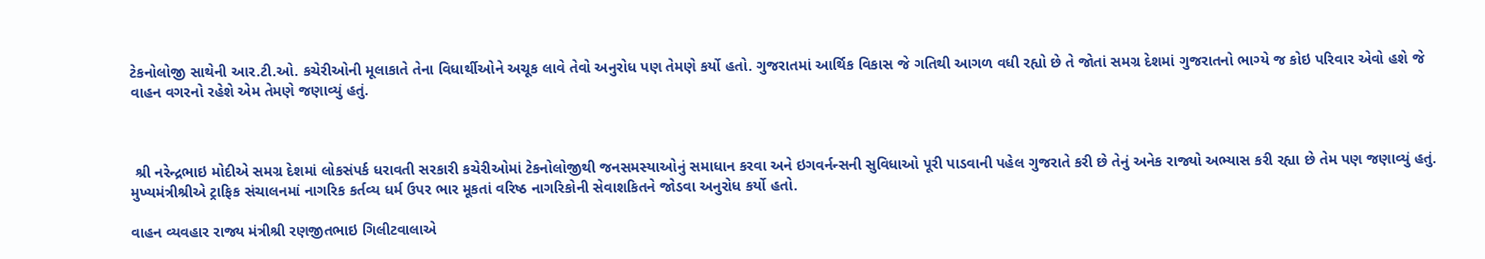ટેકનોલોજી સાથેની આર.ટી.ઓ. કચેરીઓની મૂલાકાતે તેના વિધાર્થીઓને અચૂક લાવે તેવો અનુરોધ પણ તેમણે કર્યો હતો. ગુજરાતમાં આર્થિક વિકાસ જે ગતિથી આગળ વધી રહ્યો છે તે જોતાં સમગ્ર દેશમાં ગુજરાતનો ભાગ્યે જ કોઇ પરિવાર એવો હશે જે વાહન વગરનો રહેશે એમ તેમણે જણાવ્યું હતું.



 શ્રી નરેન્દ્રભાઇ મોદીએ સમગ્ર દેશમાં લોકસંપર્ક ધરાવતી સરકારી કચેરીઓમાં ટેકનોલોજીથી જનસમસ્યાઓનું સમાધાન કરવા અને ઇગવર્નન્સની સુવિધાઓ પૂરી પાડવાની પહેલ ગુજરાતે કરી છે તેનું અનેક રાજ્યો અભ્યાસ કરી રહ્યા છે તેમ પણ જણાવ્યું હતું. મુખ્યમંત્રીશ્રીએ ટ્રાફિક સંચાલનમાં નાગરિક કર્તવ્ય ધર્મ ઉપર ભાર મૂકતાં વરિષ્ઠ નાગરિકોની સેવાશકિતને જોડવા અનુરોધ કર્યો હતો.

વાહન વ્યવહાર રાજ્ય મંત્રીશ્રી રણજીતભાઇ ગિલીટવાલાએ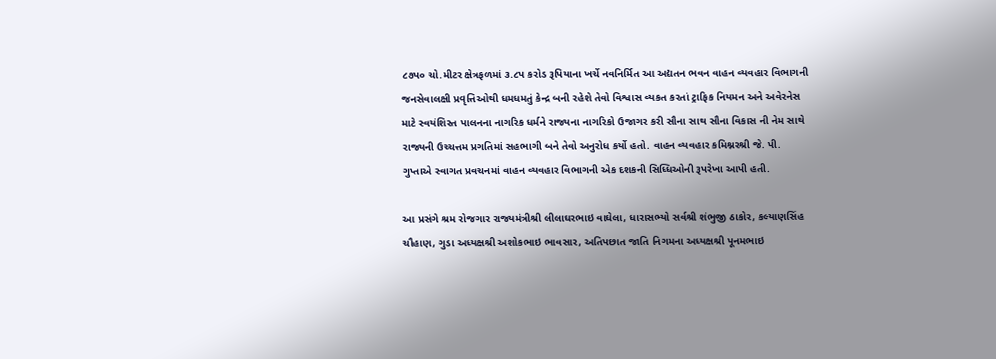૮૭પ૦ ચો.મીટર ક્ષેત્રફળમાં ૩.૮પ કરોડ રૂપિયાના ખર્ચે નવનિર્મિત આ અદ્યતન ભવન વાહન વ્યવહાર વિભાગની જનસેવાલક્ષી પ્રવૃત્તિઓથી ધમધમતું કેન્દ્ર બની રહેશે તેવો વિશ્વાસ વ્યકત કરતાં ટ્રાફિક નિયમન અને અવેરનેસ માટે સ્વયંશિસ્ત પાલનના નાગરિક ધર્મને રાજ્યના નાગરિકો ઉજાગર કરી સૌના સાથ સૌના વિકાસ ની નેમ સાથે રાજ્યની ઉચ્ચત્તમ પ્રગતિમાં સહભાગી બને તેવો અનુરોધ કર્યો હતો. વાહન વ્યવહાર કમિશ્નરશ્રી જે. પી. ગુપ્તાએ સ્વાગત પ્રવચનમાં વાહન વ્યવહાર વિભાગની એક દશકની સિધ્ધિઓની રૂપરેખા આપી હતી.

આ પ્રસંગે શ્રમ રોજગાર રાજ્યમંત્રીશ્રી લીલાઘરભાઇ વાઘેલા, ધારાસભ્યો સર્વશ્રી શંભુજી ઠાકોર, કલ્યાણસિંહ ચૌહાણ, ગુડા અધ્યક્ષશ્રી અશોકભાઇ ભાવસાર, અતિપછાત જાતિ નિગમના અધ્યક્ષશ્રી પૂનમભાઇ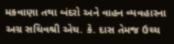મકવાણા તથા બંદરો અને વાહન વ્યવહારના અગ્ર સચિવશ્રી એચ. કે. દાસ તેમજ ઉચ્ચ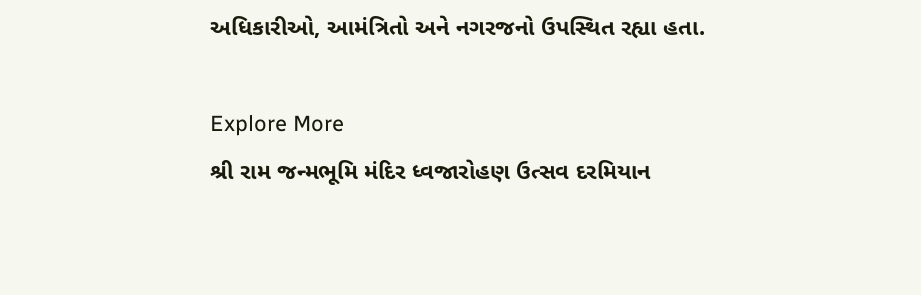અધિકારીઓ, આમંત્રિતો અને નગરજનો ઉપસ્થિત રહ્યા હતા.

Explore More
શ્રી રામ જન્મભૂમિ મંદિર ધ્વજારોહણ ઉત્સવ દરમિયાન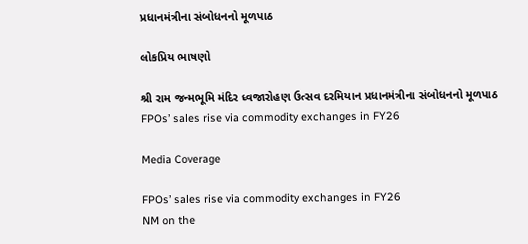પ્રધાનમંત્રીના સંબોધનનો મૂળપાઠ

લોકપ્રિય ભાષણો

શ્રી રામ જન્મભૂમિ મંદિર ધ્વજારોહણ ઉત્સવ દરમિયાન પ્રધાનમંત્રીના સંબોધનનો મૂળપાઠ
FPOs’ sales rise via commodity exchanges in FY26

Media Coverage

FPOs’ sales rise via commodity exchanges in FY26
NM on the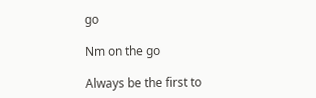go

Nm on the go

Always be the first to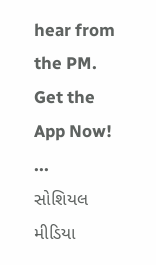hear from the PM. Get the App Now!
...
સોશિયલ મીડિયા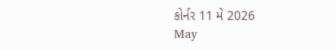કોર્નર 11 મે 2026
May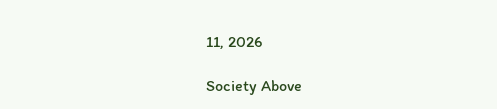11, 2026

Society Above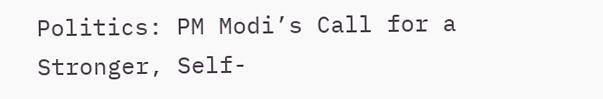Politics: PM Modi’s Call for a Stronger, Self-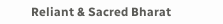Reliant & Sacred Bharat